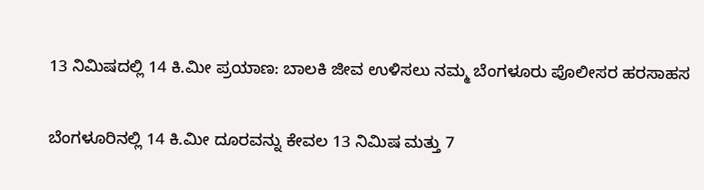13 ನಿಮಿಷದಲ್ಲಿ 14 ಕಿ.ಮೀ ಪ್ರಯಾಣ: ಬಾಲಕಿ ಜೀವ ಉಳಿಸಲು ನಮ್ಮ ಬೆಂಗಳೂರು ಪೊಲೀಸರ ಹರಸಾಹಸ

ಬೆಂಗಳೂರಿನಲ್ಲಿ 14 ಕಿ.ಮೀ ದೂರವನ್ನು ಕೇವಲ 13 ನಿಮಿಷ ಮತ್ತು 7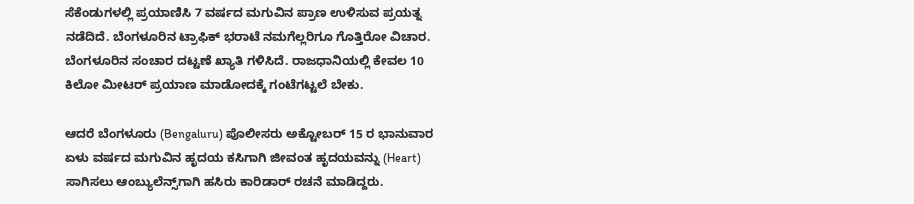ಸೆಕೆಂಡುಗಳಲ್ಲಿ ಪ್ರಯಾಣಿಸಿ 7 ವರ್ಷದ ಮಗುವಿನ ಪ್ರಾಣ ಉಳಿಸುವ ಪ್ರಯತ್ನ ನಡೆದಿದೆ. ಬೆಂಗಳೂರಿನ ಟ್ರಾಫಿಕ್ ಭರಾಟೆ ನಮಗೆಲ್ಲರಿಗೂ ಗೊತ್ತಿರೋ ವಿಚಾರ. ಬೆಂಗಳೂರಿನ ಸಂಚಾರ ದಟ್ಟಣೆ ಖ್ಯಾತಿ ಗಳಿಸಿದೆ. ರಾಜಧಾನಿಯಲ್ಲಿ ಕೇವಲ 10 ಕಿಲೋ ಮೀಟರ್ ಪ್ರಯಾಣ ಮಾಡೋದಕ್ಕೆ ಗಂಟೆಗಟ್ಟಲೆ ಬೇಕು.

ಆದರೆ ಬೆಂಗಳೂರು (Bengaluru) ಪೊಲೀಸರು ಅಕ್ಟೋಬರ್ 15 ರ ಭಾನುವಾರ ಏಳು ವರ್ಷದ ಮಗುವಿನ ಹೃದಯ ಕಸಿಗಾಗಿ ಜೀವಂತ ಹೃದಯವನ್ನು (Heart) ಸಾಗಿಸಲು ಆಂಬ್ಯುಲೆನ್ಸ್‌ಗಾಗಿ ಹಸಿರು ಕಾರಿಡಾರ್ ರಚನೆ ಮಾಡಿದ್ದರು.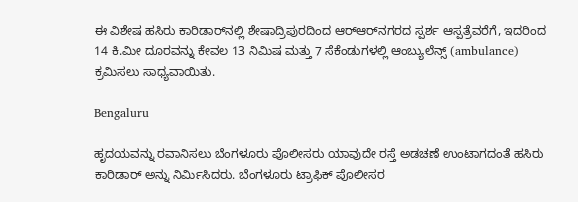ಈ ವಿಶೇಷ ಹಸಿರು ಕಾರಿಡಾರ್‌ನಲ್ಲಿ ಶೇಷಾದ್ರಿಪುರದಿಂದ ಆರ್‌ಆರ್‌ನಗರದ ಸ್ಪರ್ಶ ಆಸ್ಪತ್ರೆವರೆಗೆ, ಇದರಿಂದ 14 ಕಿ.ಮೀ ದೂರವನ್ನು ಕೇವಲ 13 ನಿಮಿಷ ಮತ್ತು 7 ಸೆಕೆಂಡುಗಳಲ್ಲಿ ಆಂಬ್ಯುಲೆನ್ಸ್ (ambulance) ಕ್ರಮಿಸಲು ಸಾಧ್ಯವಾಯಿತು.

Bengaluru

ಹೃದಯವನ್ನು ರವಾನಿಸಲು ಬೆಂಗಳೂರು ಪೊಲೀಸರು ಯಾವುದೇ ರಸ್ತೆ ಅಡಚಣೆ ಉಂಟಾಗದಂತೆ ಹಸಿರು ಕಾರಿಡಾರ್ ಅನ್ನು ನಿರ್ಮಿಸಿದರು. ಬೆಂಗಳೂರು ಟ್ರಾಫಿಕ್ ಪೊಲೀಸರ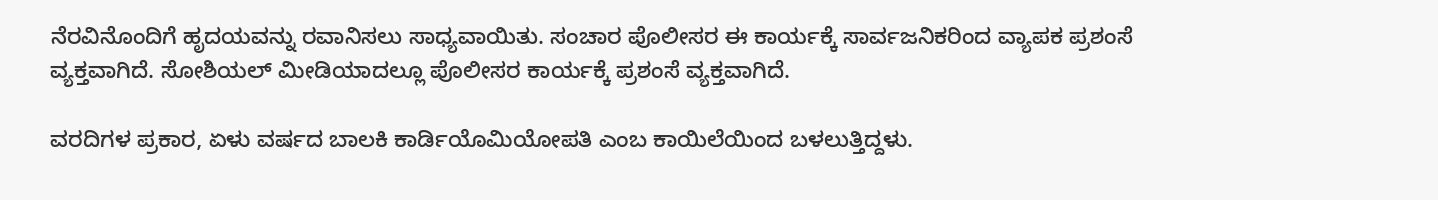ನೆರವಿನೊಂದಿಗೆ ಹೃದಯವನ್ನು ರವಾನಿಸಲು ಸಾಧ್ಯವಾಯಿತು. ಸಂಚಾರ ಪೊಲೀಸರ ಈ ಕಾರ್ಯಕ್ಕೆ ಸಾರ್ವಜನಿಕರಿಂದ ವ್ಯಾಪಕ ಪ್ರಶಂಸೆ ವ್ಯಕ್ತವಾಗಿದೆ. ಸೋಶಿಯಲ್ ಮೀಡಿಯಾದಲ್ಲೂ ಪೊಲೀಸರ ಕಾರ್ಯಕ್ಕೆ ಪ್ರಶಂಸೆ ವ್ಯಕ್ತವಾಗಿದೆ.

ವರದಿಗಳ ಪ್ರಕಾರ, ಏಳು ವರ್ಷದ ಬಾಲಕಿ ಕಾರ್ಡಿಯೊಮಿಯೋಪತಿ ಎಂಬ ಕಾಯಿಲೆಯಿಂದ ಬಳಲುತ್ತಿದ್ದಳು.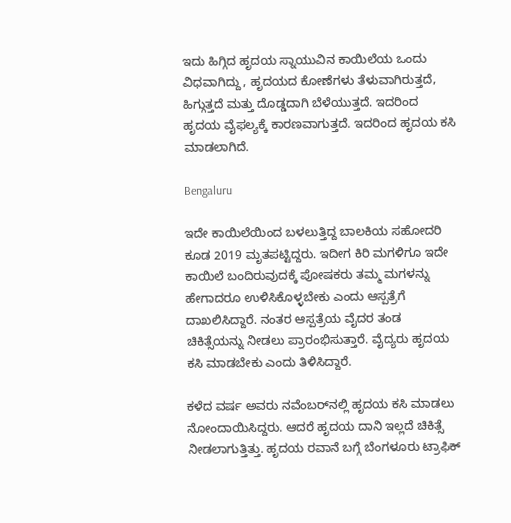ಇದು ಹಿಗ್ಗಿದ ಹೃದಯ ಸ್ನಾಯುವಿನ ಕಾಯಿಲೆಯ ಒಂದು ವಿಧವಾಗಿದ್ದು, ಹೃದಯದ ಕೋಣೆಗಳು ತೆಳುವಾಗಿರುತ್ತದೆ, ಹಿಗ್ಗುತ್ತದೆ ಮತ್ತು ದೊಡ್ಡದಾಗಿ ಬೆಳೆಯುತ್ತದೆ. ಇದರಿಂದ ಹೃದಯ ವೈಫಲ್ಯಕ್ಕೆ ಕಾರಣವಾಗುತ್ತದೆ. ಇದರಿಂದ ಹೃದಯ ಕಸಿ ಮಾಡಲಾಗಿದೆ.

Bengaluru

ಇದೇ ಕಾಯಿಲೆಯಿಂದ ಬಳಲುತ್ತಿದ್ದ ಬಾಲಕಿಯ ಸಹೋದರಿ ಕೂಡ 2019 ಮೃತಪಟ್ಟಿದ್ದರು. ಇದೀಗ ಕಿರಿ ಮಗಳಿಗೂ ಇದೇ ಕಾಯಿಲೆ ಬಂದಿರುವುದಕ್ಕೆ ಪೋಷಕರು ತಮ್ಮ ಮಗಳನ್ನು ಹೇಗಾದರೂ ಉಳಿಸಿಕೊಳ್ಳಬೇಕು ಎಂದು ಆಸ್ಪತ್ರೆಗೆ ದಾಖಲಿಸಿದ್ದಾರೆ. ನಂತರ ಆಸ್ಪತ್ರೆಯ ವೈದರ ತಂಡ ಚಿಕಿತ್ಸೆಯನ್ನು ನೀಡಲು ಪ್ರಾರಂಭಿಸುತ್ತಾರೆ. ವೈದ್ಯರು ಹೃದಯ ಕಸಿ ಮಾಡಬೇಕು ಎಂದು ತಿಳಿಸಿದ್ದಾರೆ.

ಕಳೆದ ವರ್ಷ ಅವರು ನವೆಂಬರ್‌ನಲ್ಲಿ ಹೃದಯ ಕಸಿ ಮಾಡಲು ನೋಂದಾಯಿಸಿದ್ದರು. ಆದರೆ ಹೃದಯ ದಾನಿ ಇಲ್ಲದೆ ಚಿಕಿತ್ಸೆ ನೀಡಲಾಗುತ್ತಿತ್ತು. ಹೃದಯ ರವಾನೆ ಬಗ್ಗೆ ಬೆಂಗಳೂರು ಟ್ರಾಫಿಕ್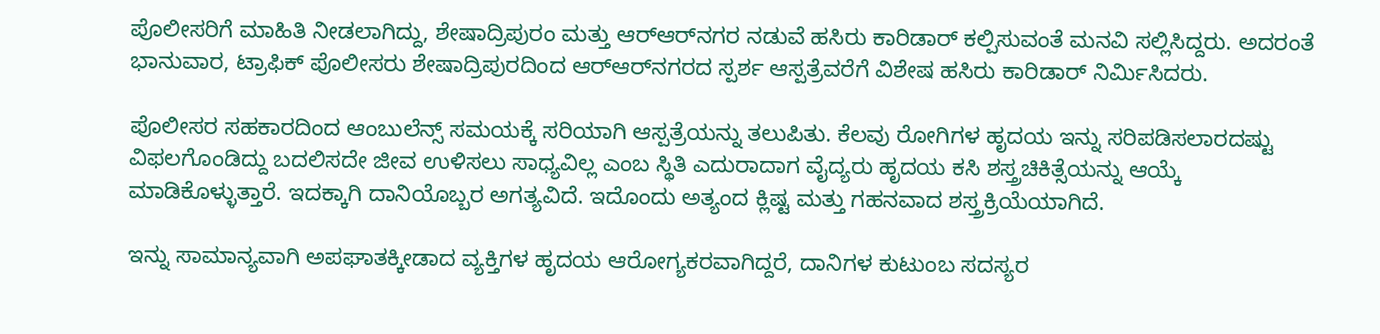ಪೊಲೀಸರಿಗೆ ಮಾಹಿತಿ ನೀಡಲಾಗಿದ್ದು, ಶೇಷಾದ್ರಿಪುರಂ ಮತ್ತು ಆರ್‌ಆರ್‌ನಗರ ನಡುವೆ ಹಸಿರು ಕಾರಿಡಾರ್‌ ಕಲ್ಪಿಸುವಂತೆ ಮನವಿ ಸಲ್ಲಿಸಿದ್ದರು. ಅದರಂತೆ ಭಾನುವಾರ, ಟ್ರಾಫಿಕ್ ಪೊಲೀಸರು ಶೇಷಾದ್ರಿಪುರದಿಂದ ಆರ್‌ಆರ್‌ನಗರದ ಸ್ಪರ್ಶ ಆಸ್ಪತ್ರೆವರೆಗೆ ವಿಶೇಷ ಹಸಿರು ಕಾರಿಡಾರ್ ನಿರ್ಮಿಸಿದರು.

ಪೊಲೀಸರ ಸಹಕಾರದಿಂದ ಆಂಬುಲೆನ್ಸ್ ಸಮಯಕ್ಕೆ ಸರಿಯಾಗಿ ಆಸ್ಪತ್ರೆಯನ್ನು ತಲುಪಿತು. ಕೆಲವು ರೋಗಿಗಳ ಹೃದಯ ಇನ್ನು ಸರಿಪಡಿಸಲಾರದಷ್ಟು ವಿಫಲಗೊಂಡಿದ್ದು ಬದಲಿಸದೇ ಜೀವ ಉಳಿಸಲು ಸಾಧ್ಯವಿಲ್ಲ ಎಂಬ ಸ್ಥಿತಿ ಎದುರಾದಾಗ ವೈದ್ಯರು ಹೃದಯ ಕಸಿ ಶಸ್ತ್ರಚಿಕಿತ್ಸೆಯನ್ನು ಆಯ್ಕೆ ಮಾಡಿಕೊಳ್ಳುತ್ತಾರೆ. ಇದಕ್ಕಾಗಿ ದಾನಿಯೊಬ್ಬರ ಅಗತ್ಯವಿದೆ. ಇದೊಂದು ಅತ್ಯಂದ ಕ್ಲಿಷ್ಟ ಮತ್ತು ಗಹನವಾದ ಶಸ್ತ್ರಕ್ರಿಯೆಯಾಗಿದೆ.

ಇನ್ನು ಸಾಮಾನ್ಯವಾಗಿ ಅಪಘಾತಕ್ಕೀಡಾದ ವ್ಯಕ್ತಿಗಳ ಹೃದಯ ಆರೋಗ್ಯಕರವಾಗಿದ್ದರೆ, ದಾನಿಗಳ ಕುಟುಂಬ ಸದಸ್ಯರ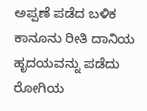ಅಪ್ಪಣೆ ಪಡೆದ ಬಳಿಕ ಕಾನೂನು ರೀತಿ ದಾನಿಯ ಹೃದಯವನ್ನು ಪಡೆದು ರೋಗಿಯ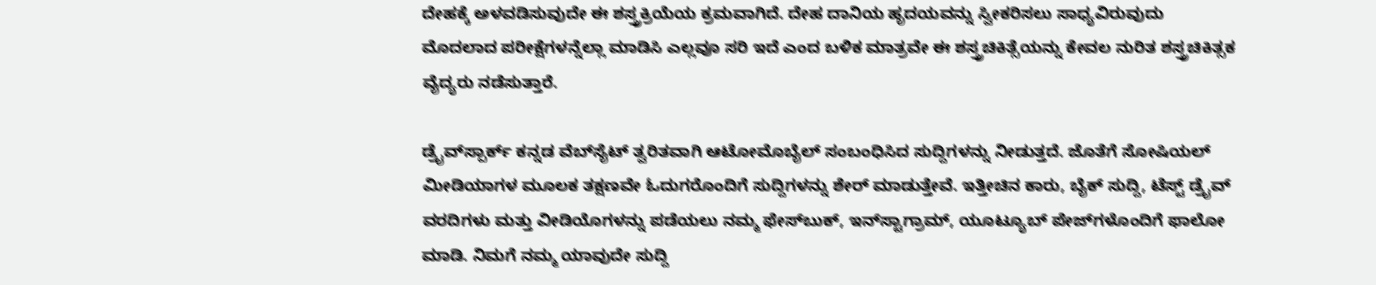ದೇಹಕ್ಕೆ ಅಳವಡಿಸುವುದೇ ಈ ಶಸ್ತ್ರಕ್ರಿಯೆಯ ಕ್ರಮವಾಗಿದೆ. ದೇಹ ದಾನಿಯ ಹೃದಯವನ್ನು ಸ್ವೀಕರಿಸಲು ಸಾಧ್ಯವಿರುವುದು ಮೊದಲಾದ ಪರೀಕ್ಷೆಗಳನ್ನೆಲ್ಲಾ ಮಾಡಿಸಿ ಎಲ್ಲವೂ ಸರಿ ಇದೆ ಎಂದ ಬಳಿಕ ಮಾತ್ರವೇ ಈ ಶಸ್ತ್ರಚಿಕಿತ್ಸೆಯನ್ನು ಕೇವಲ ನುರಿತ ಶಸ್ತ್ರಚಿಕಿತ್ಸಕ ವೈದ್ಯರು ನಡೆಸುತ್ತಾರೆ.

ಡ್ರೈವ್‌ಸ್ಪಾರ್ಕ್ ಕನ್ನಡ ವೆಬ್‌ಸೈಟ್ ತ್ವರಿತವಾಗಿ ಆಟೋಮೊಬೈಲ್ ಸಂಬಂಧಿಸಿದ ಸುದ್ದಿಗಳನ್ನು ನೀಡುತ್ತದೆ. ಜೊತೆಗೆ ಸೋಷಿಯಲ್ ಮೀಡಿಯಾಗಳ ಮೂಲಕ ತಕ್ಷಣವೇ ಓದುಗರೊಂದಿಗೆ ಸುದ್ದಿಗಳನ್ನು ಶೇರ್ ಮಾಡುತ್ತೇವೆ. ಇತ್ತೀಚಿನ ಕಾರು, ಬೈಕ್ ಸುದ್ದಿ, ಟೆಸ್ಟ್ ಡ್ರೈವ್ ವರದಿಗಳು ಮತ್ತು ವೀಡಿಯೊಗಳನ್ನು ಪಡೆಯಲು ನಮ್ಮ ಫೇಸ್‌ಬುಕ್, ಇನ್‌ಸ್ಟಾಗ್ರಾಮ್, ಯೂಟ್ಯೂಬ್ ಪೇಜ್‌ಗಳೊಂದಿಗೆ ಫಾಲೋ ಮಾಡಿ. ನಿಮಗೆ ನಮ್ಮ ಯಾವುದೇ ಸುದ್ದಿ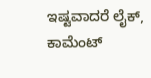ಇಷ್ಟವಾದರೆ ಲೈಕ್, ಕಾಮೆಂಟ್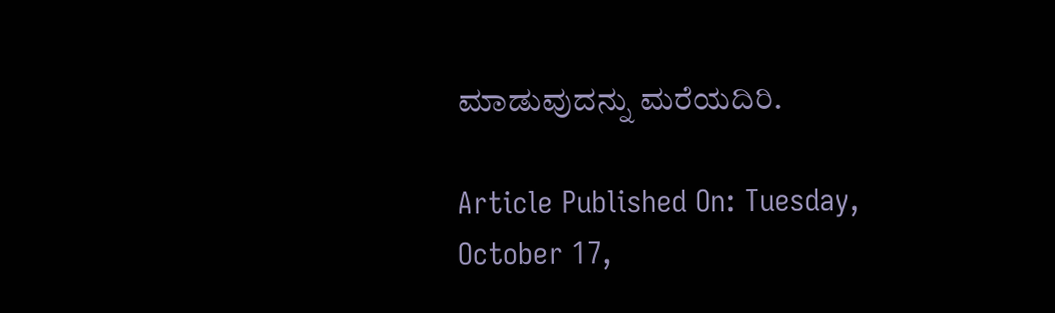ಮಾಡುವುದನ್ನು ಮರೆಯದಿರಿ.

Article Published On: Tuesday, October 17,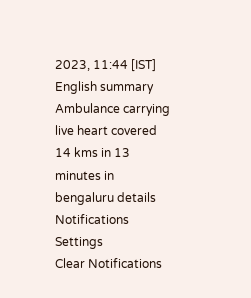2023, 11:44 [IST]
English summary
Ambulance carrying live heart covered 14 kms in 13 minutes in bengaluru details
Notifications
Settings
Clear Notifications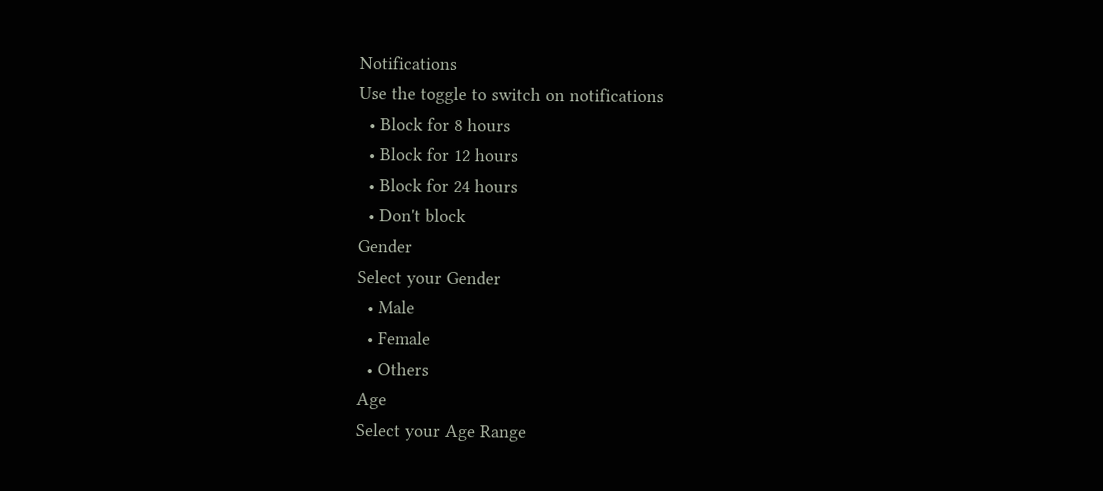Notifications
Use the toggle to switch on notifications
  • Block for 8 hours
  • Block for 12 hours
  • Block for 24 hours
  • Don't block
Gender
Select your Gender
  • Male
  • Female
  • Others
Age
Select your Age Range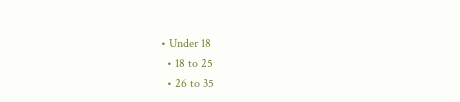• Under 18
  • 18 to 25
  • 26 to 35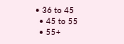• 36 to 45
  • 45 to 55
  • 55+